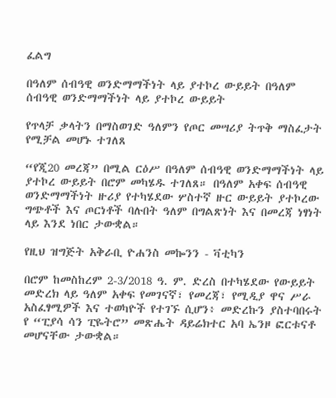ፈልግ

በዓለም ሰብዓዊ ወንድማማችነት ላይ ያተኮረ ውይይት በዓለም ሰብዓዊ ወንድማማችነት ላይ ያተኮረ ውይይት

የጥላቻ ቃላትን በማስወገድ ዓለምን የጦር መሣሪያ ትጥቅ ማስፈታት የሚቻል መሆኑ ተገለጸ

“የጂ20 መረጃ” በሚል ርዕሥ በዓለም ሰብዓዊ ወንድማማችነት ላይ ያተኮረ ውይይት በሮም መካሄዱ ተገለጸ። በዓለም አቀፍ ሰብዓዊ ወንድማማችነት ዙሪያ የተካሄደው ሦስተኛ ዙር ውይይት ያተኮረው ግጭቶች እና ጦርነቶች ባሉበት ዓለም በግልጽነት እና በመረጃ ነፃነት ላይ እንደ ነበር ታውቋል።

የዚህ ዝግጅት አቅራቢ ዮሐንስ መኰንን - ቫቲካን

በሮም ከመስከረም 2-3/2018 ዓ. ም. ድረስ በተካሄደው የውይይት መድረክ ላይ ዓለም አቀፍ የመገናኛ፣ የመረጃ፣ የሚዲያ ዋና ሥራ አስፈፃሚዎች እና ተወካዮች የተገኙ ሲሆን፥ መድረኩን ያስተባበሩት የ “ፒያሳ ሳን ፒዬትሮ” መጽሔት ዳይሬክተር አባ ኤንዞ ፎርቱናቶ መሆናቸው ታውቋል።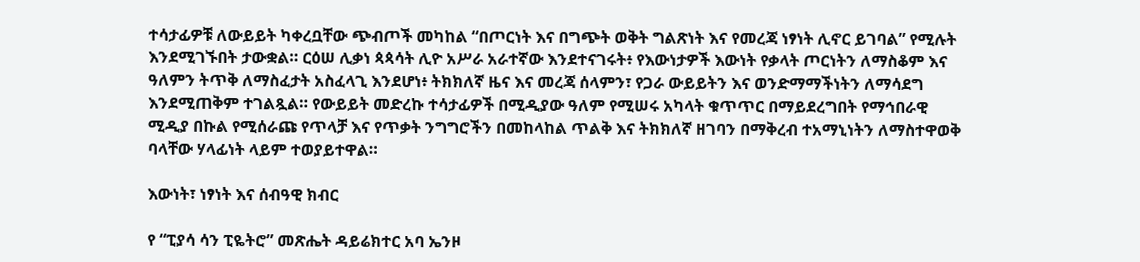ተሳታፊዎቹ ለውይይት ካቀረቧቸው ጭብጦች መካከል “በጦርነት እና በግጭት ወቅት ግልጽነት እና የመረጃ ነፃነት ሊኖር ይገባል” የሚሉት እንደሚገኙበት ታውቋል። ርዕሠ ሊቃነ ጳጳሳት ሊዮ አሥራ አራተኛው እንደተናገሩት፥ የእውነታዎች እውነት የቃላት ጦርነትን ለማስቆም እና ዓለምን ትጥቅ ለማስፈታት አስፈላጊ እንደሆነ፥ ትክክለኛ ዜና እና መረጃ ሰላምን፣ የጋራ ውይይትን እና ወንድማማችነትን ለማሳደግ እንደሚጠቅም ተገልጿል። የውይይት መድረኩ ተሳታፊዎች በሚዲያው ዓለም የሚሠሩ አካላት ቁጥጥር በማይደረግበት የማኅበራዊ ሚዲያ በኩል የሚሰራጩ የጥላቻ እና የጥቃት ንግግሮችን በመከላከል ጥልቅ እና ትክክለኛ ዘገባን በማቅረብ ተአማኒነትን ለማስተዋወቅ ባላቸው ሃላፊነት ላይም ተወያይተዋል።

እውነት፣ ነፃነት እና ሰብዓዊ ክብር

የ “ፒያሳ ሳን ፒዬትሮ” መጽሔት ዳይሬክተር አባ ኤንዞ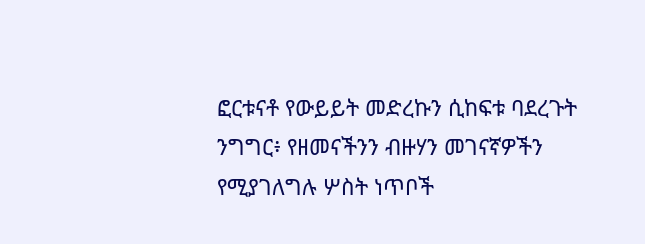ፎርቱናቶ የውይይት መድረኩን ሲከፍቱ ባደረጉት ንግግር፥ የዘመናችንን ብዙሃን መገናኛዎችን የሚያገለግሉ ሦስት ነጥቦች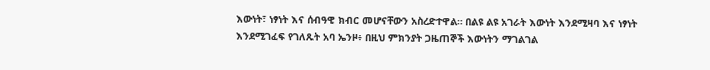እውነት፣ ነፃነት እና ሰብዓዊ ክብር መሆናቸውን አስረድተዋል። በልዩ ልዩ አገራት እውነት እንደሚዛባ እና ነፃነት እንደሚገፈፍ የገለጹት አባ ኤንዞ፥ በዚህ ምክንያት ጋዜጠኞች እውነትን ማገልገል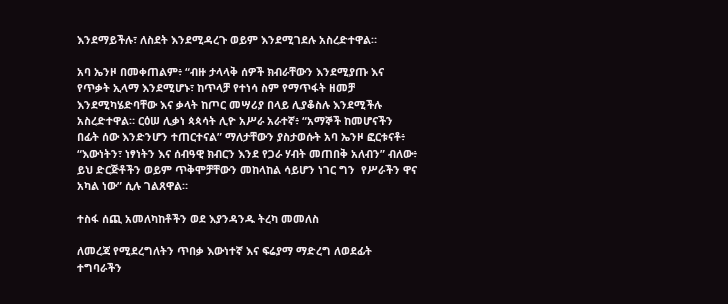እንደማይችሉ፣ ለስደት እንደሚዳረጉ ወይም እንደሚገደሉ አስረድተዋል።

አባ ኤንዞ በመቀጠልም፥ “ብዙ ታላላቅ ሰዎች ክብራቸውን እንደሚያጡ እና የጥቃት ኢላማ እንደሚሆኑ፣ ከጥላቻ የተነሳ ስም የማጥፋት ዘመቻ እንደሚካሄድባቸው እና ቃላት ከጦር መሣሪያ በላይ ሊያቆስሉ እንደሚችሉ አስረድተዋል። ርዕሠ ሊቃነ ጳጳሳት ሊዮ አሥራ አራተኛ፥ “አማኞች ከመሆናችን በፊት ሰው እንድንሆን ተጠርተናል” ማለታቸውን ያስታወሱት አባ ኤንዞ ፎርቱናቶ፥ “እውነትን፣ ነፃነትን እና ሰብዓዊ ክብርን እንደ የጋራ ሃብት መጠበቅ አለብን” ብለው፥ ይህ ድርጅቶችን ወይም ጥቅሞቻቸውን መከላከል ሳይሆን ነገር ግን  የሥራችን ዋና አካል ነው” ሲሉ ገልጸዋል።

ተስፋ ሰጪ አመለካከቶችን ወደ እያንዳንዱ ትረካ መመለስ

ለመረጃ የሚደረግለትን ጥበቃ እውነተኛ እና ፍሬያማ ማድረግ ለወደፊት ተግባራችን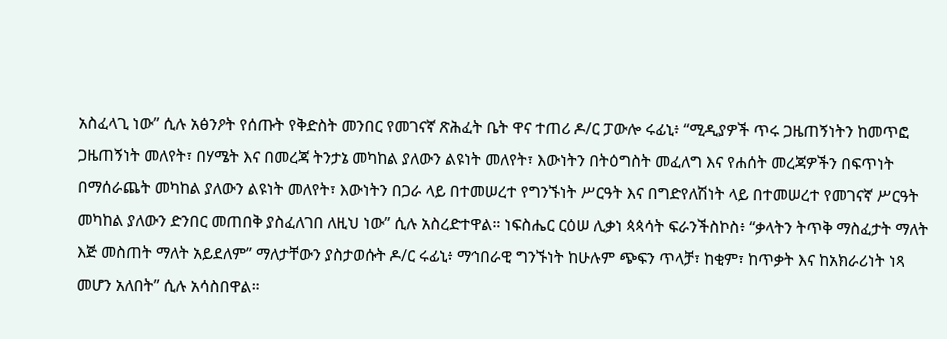አስፈላጊ ነው” ሲሉ አፅንዖት የሰጡት የቅድስት መንበር የመገናኛ ጽሕፈት ቤት ዋና ተጠሪ ዶ/ር ፓውሎ ሩፊኒ፥ “ሚዲያዎች ጥሩ ጋዜጠኝነትን ከመጥፎ ጋዜጠኝነት መለየት፣ በሃሜት እና በመረጃ ትንታኔ መካከል ያለውን ልዩነት መለየት፣ እውነትን በትዕግስት መፈለግ እና የሐሰት መረጃዎችን በፍጥነት በማሰራጨት መካከል ያለውን ልዩነት መለየት፣ እውነትን በጋራ ላይ በተመሠረተ የግንኙነት ሥርዓት እና በግድየለሽነት ላይ በተመሠረተ የመገናኛ ሥርዓት መካከል ያለውን ድንበር መጠበቅ ያስፈለገበ ለዚህ ነው” ሲሉ አስረድተዋል። ነፍስሔር ርዕሠ ሊቃነ ጳጳሳት ፍራንችስኮስ፥ “ቃላትን ትጥቅ ማስፈታት ማለት እጅ መስጠት ማለት አይደለም” ማለታቸውን ያስታወሱት ዶ/ር ሩፊኒ፥ ማኅበራዊ ግንኙነት ከሁሉም ጭፍን ጥላቻ፣ ከቂም፣ ከጥቃት እና ከአክራሪነት ነጻ መሆን አለበት” ሲሉ አሳስበዋል።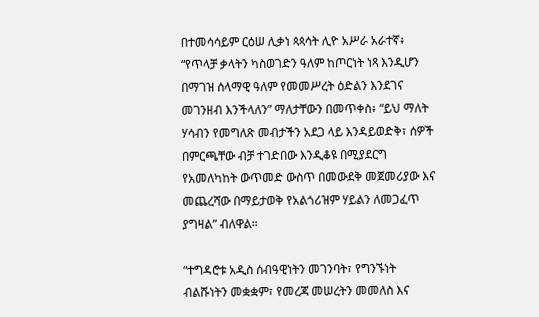በተመሳሳይም ርዕሠ ሊቃነ ጳጳሳት ሊዮ አሥራ አራተኛ፥ “የጥላቻ ቃላትን ካስወገድን ዓለም ከጦርነት ነጻ እንዲሆን በማገዝ ሰላማዊ ዓለም የመመሥረት ዕድልን እንደገና መገንዘብ እንችላለን” ማለታቸውን በመጥቀስ፥ “ይህ ማለት ሃሳብን የመግለጽ መብታችን አደጋ ላይ እንዳይወድቅ፣ ሰዎች በምርጫቸው ብቻ ተገድበው እንዲቆዩ በሚያደርግ የአመለካከት ውጥመድ ውስጥ በመውደቅ መጀመሪያው እና መጨረሻው በማይታወቅ የአልጎሪዝም ሃይልን ለመጋፈጥ ያግዛል” ብለዋል።

“ተግዳሮቱ አዲስ ሰብዓዊነትን መገንባት፣ የግንኙነት ብልሹነትን መቋቋም፣ የመረጃ መሠረትን መመለስ እና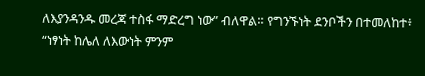ለእያንዳንዱ መረጃ ተስፋ ማድረግ ነው” ብለዋል። የግንኙነት ደንቦችን በተመለከተ፥ “ነፃነት ከሌለ ለእውነት ምንም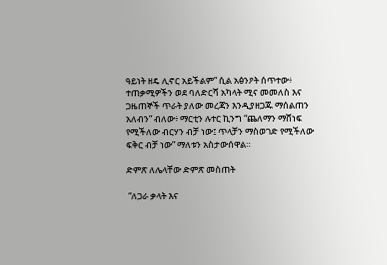ዓይነት ዘዴ ሊኖር አይችልም” ሲል አፅንዖት ሰጥተው፥ ተጠቃሚዎችን ወደ ባለድርሻ አካላት ሚና መመለስ እና ጋዜጠኞች ጥራት ያለው መረጃን እንዲያዘጋጁ ማሰልጠን አለብን” ብለው፥ ማርቲን ሉተር ኪንግ “ጨለማን ማሸነፍ የሚችለው ብርሃን ብቻ ነው፤ ጥላቻን ማስወገድ የሚችለው ፍቅር ብቻ ነው” ማለቱን አስታውሰዋል።

ድምጽ ለሌላቸው ድምጽ መስጠት

 “ለጋራ ቃላት እና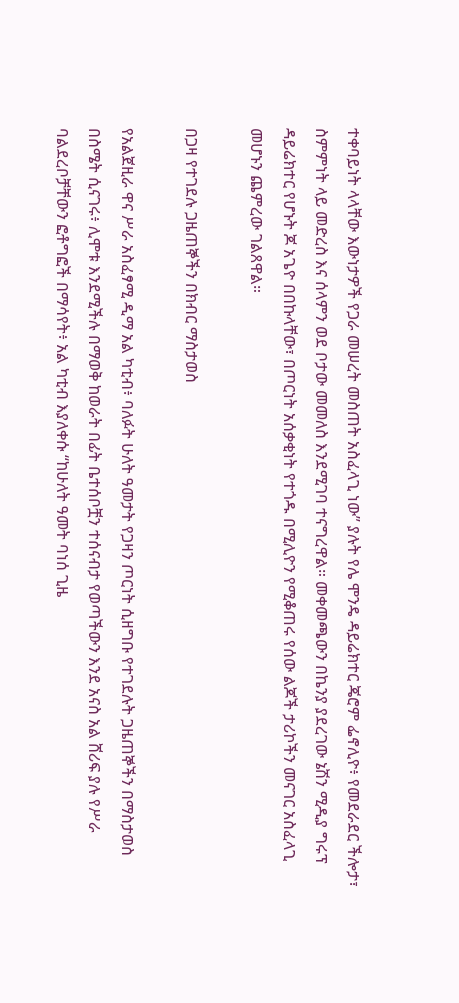ተቀባይነት ላላቸው እውነታዎች የጋራ መሠረት መስጠት አስፈላጊ ነው” ያሉት የሌ ሞንዴ ዳይሬክተር ጄሮም ፌኖሊዮ፥ የመደራደር ችሎታ፣ ስምምነት ላይ መድረስ እና ሰላምን ወደ ቦታው መመለስ እንደሚገባ ተናግረዋል። መቀመጫውን በኬንያ ያደረገው ኔሽን ሚዲያ ግሩፕ ዳይሬክተር የሆኑት ጆ አጌዮ በበኩላቸው፣ በጦርነት አሰቃቂነት የተጎዱ በሚሊዮን የሚቆጠሩ የሰው ልጆች ታሪኮችን መናገር አስፈላጊ መሆኑን ጨምረው ገልጸዋል።

በጋዛ የተገደሉ ጋዜጠኞችን በክብር ማስታወስ

የአልጀዚራ ዋና ሥራ አስፈፃሚ ዲማ አል ካቲብ፥ ባለፉት ሁለት ዓመታት የጋዛን ጦርነት ሲዘግቡ የተገደሉት ጋዜጠኞችን በማስታወስ በስሜት ሲናገሩ፥ ሊሞቱ እንደሚችሉ በማወቅ ከወራት በፊት ቤተሰቦቿን ተሰናብታ የወጣችውን እንደ አናስ አል ሸሪፍ ያሉ የሥራ ባልደረቦቻቸውን ፎቶግፎች በማሳየት፥ አል ካቲብ እያለቀሱ “ከሁለት ዓመት ባነሰ ጊዜ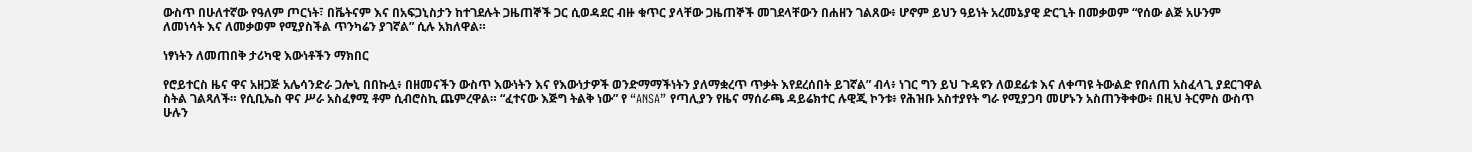ውስጥ በሁለተኛው የዓለም ጦርነት፣ በቬትናም እና በአፍጋኒስታን ከተገደሉት ጋዜጠኞች ጋር ሲወዳደር ብዙ ቁጥር ያላቸው ጋዜጠኞች መገደላቸውን በሐዘን ገልጸው፥ ሆኖም ይህን ዓይነት አረመኔያዊ ድርጊት በመቃወም “የሰው ልጅ አሁንም ለመነሳት እና ለመቃወም የሚያስችል ጥንካሬን ያገኛል” ሲሉ አክለዋል።

ነፃነትን ለመጠበቅ ታሪካዊ እውነቶችን ማክበር

የሮይተርስ ዜና ዋና አዘጋጅ አሌሳንድራ ጋሎኒ በበኩሏ፥ በዘመናችን ውስጥ እውነትን እና የእውነታዎች ወንድማማችነትን ያለማቋረጥ ጥቃት እየደረሰበት ይገኛል” ብላ፥ ነገር ግን ይህ ጉዳዩን ለወደፊቱ እና ለቀጣዩ ትውልድ የበለጠ አስፈላጊ ያደርገዋል ስትል ገልጻለች። የሲቢኤስ ዋና ሥራ አስፈፃሚ ቶም ሲብሮስኪ ጨምረዋል። “ፈተናው እጅግ ትልቅ ነው” የ “ANSA” የጣሊያን የዜና ማሰራጫ ዳይሬክተር ሉዊጂ ኮንቱ፥ የሕዝቡ አስተያየት ግራ የሚያጋባ መሆኑን አስጠንቅቀው፥ በዚህ ትርምስ ውስጥ ሁሉን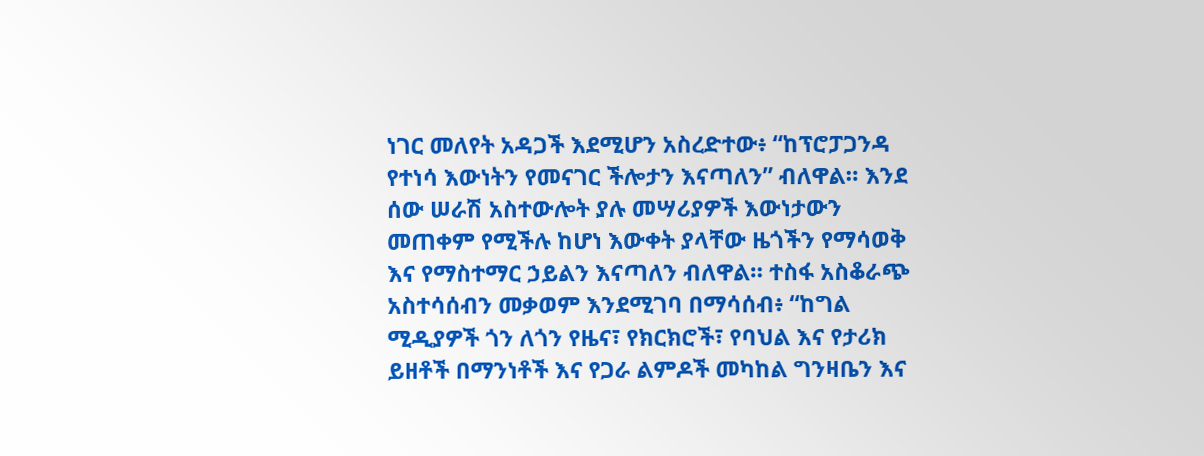ነገር መለየት አዳጋች እደሚሆን አስረድተው፥ “ከፕሮፓጋንዳ የተነሳ እውነትን የመናገር ችሎታን እናጣለን” ብለዋል። እንደ ሰው ሠራሽ አስተውሎት ያሉ መሣሪያዎች እውነታውን መጠቀም የሚችሉ ከሆነ እውቀት ያላቸው ዜጎችን የማሳወቅ እና የማስተማር ኃይልን እናጣለን ብለዋል። ተስፋ አስቆራጭ አስተሳሰብን መቃወም እንደሚገባ በማሳሰብ፥ “ከግል ሚዲያዎች ጎን ለጎን የዜና፣ የክርክሮች፣ የባህል እና የታሪክ ይዘቶች በማንነቶች እና የጋራ ልምዶች መካከል ግንዛቤን እና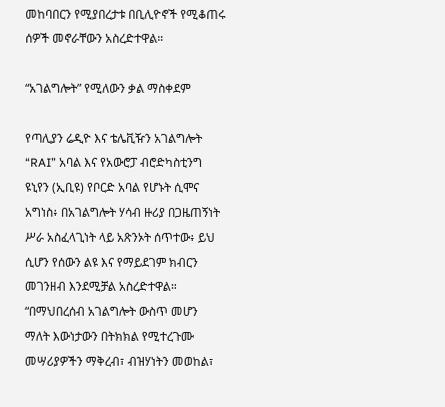መከባበርን የሚያበረታቱ በቢሊዮኖች የሚቆጠሩ ሰዎች መኖራቸውን አስረድተዋል።

“አገልግሎት” የሚለውን ቃል ማስቀደም

የጣሊያን ሬዲዮ እና ቴሌቪዥን አገልግሎት “RAI” አባል እና የአውሮፓ ብሮድካስቲንግ ዩኒየን (ኢቢዩ) የቦርድ አባል የሆኑት ሲሞና አግነስ፥ በአገልግሎት ሃሳብ ዙሪያ በጋዜጠኝነት ሥራ አስፈላጊነት ላይ አጽንኦት ሰጥተው፥ ይህ ሲሆን የሰውን ልዩ እና የማይደገም ክብርን መገንዘብ እንደሚቻል አስረድተዋል። “በማህበረሰብ አገልግሎት ውስጥ መሆን ማለት እውነታውን በትክክል የሚተረጉሙ መሣሪያዎችን ማቅረብ፣ ብዝሃነትን መወከል፣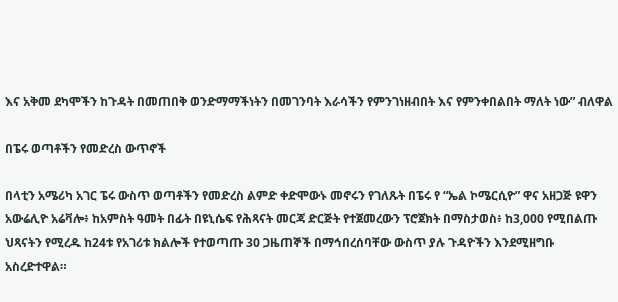እና አቅመ ደካሞችን ከጉዳት በመጠበቅ ወንድማማችነትን በመገንባት እራሳችን የምንገነዘብበት እና የምንቀበልበት ማለት ነው” ብለዋል

በፔሩ ወጣቶችን የመድረስ ውጥኖች

በላቲን አሜሪካ አገር ፔሩ ውስጥ ወጣቶችን የመድረስ ልምድ ቀድሞውኑ መኖሩን የገለጹት በፔሩ የ “ኤል ኮሜርሲዮ” ዋና አዘጋጅ ዩዋን አውሬሊዮ አሬቫሎ፥ ከአምስት ዓመት በፊት በዩኒሴፍ የሕጻናት መርጃ ድርጅት የተጀመረውን ፕሮጀክት በማስታወስ፥ ከ3,000 የሚበልጡ ህጻናትን የሚረዱ ከ24ቱ የአገሪቱ ክልሎች የተወጣጡ 30 ጋዜጠኞች በማኅበረሰባቸው ውስጥ ያሉ ጉዳዮችን እንደሚዘግቡ አስረድተዋል።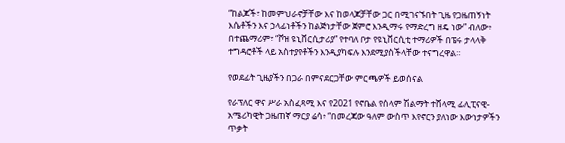“ከልጆች፣ ከመምህራኖቻቸው እና ከወላጆቻቸው ጋር በሚገናኙበት ጊዜ የጋዜጠኝነት እሴቶችን እና ኃላፊነቶችን ከልጅነታቸው ጀምሮ እንዲማሩ የማድረግ ዘዴ ነው” ብለው፥  በተጨማሪም፣ “ቮዝ ዩኒቨርሲታሪያ” የተባለ ቦታ የዩኒቨርሲቲ ተማሪዎች በፔሩ ታላላቅ ተግዳሮቶች ላይ አስተያየቶችን እንዲያካፍሉ እንደሚያስችላቸው ተናግረዋል።

የወደፊት ጊዜያችን በጋራ በምናደርጋቸው ምርጫዎች ይወሰናል

የራፕለር ዋና ሥራ አስፈጻሚ እና የ2021 የኖቤል የሰላም ሽልማት ተሸላሚ ፊሊፒናዊ-አሜሪካዊት ጋዜጠኛ ማርያ ሬሳ፥ “በመረጃው ዓለም ውስጥ እየኖርን ያለነው እውነታዎችን ጥቃት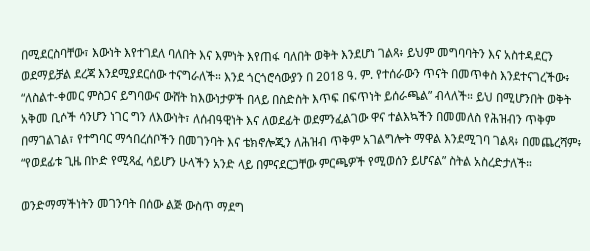በሚደርስባቸው፣ እውነት እየተገደለ ባለበት እና እምነት እየጠፋ ባለበት ወቅት እንደሆነ ገልጻ፥ ይህም መግባባትን እና አስተዳደርን ወደማይቻል ደረጃ እንደሚያደርሰው ተናግራለች። እንደ ጎርጎሮሳውያን በ 2018 ዓ. ም. የተሰራውን ጥናት በመጥቀስ እንደተናገረችው፥ “ለስልተ-ቀመር ምስጋና ይግባውና ውሸት ከእውነታዎች በላይ በስድስት እጥፍ በፍጥነት ይሰራጫል” ብላለች። ይህ በሚሆንበት ወቅት አቅመ ቢሶች ሳንሆን ነገር ግን ለእውነት፣ ለሰብዓዊነት እና ለወደፊት ወደምንፈልገው ዋና ተልእኳችን በመመለስ የሕዝብን ጥቅም በማገልገል፣ የተግባር ማኅበረሰቦችን በመገንባት እና ቴክኖሎጂን ለሕዝብ ጥቅም አገልግሎት ማዋል እንደሚገባ ገልጻ፥ በመጨረሻም፥ “የወደፊቱ ጊዜ በኮድ የሚጻፈ ሳይሆን ሁላችን አንድ ላይ በምናደርጋቸው ምርጫዎች የሚወሰን ይሆናል” ስትል አስረድታለች።

ወንድማማችነትን መገንባት በሰው ልጅ ውስጥ ማደግ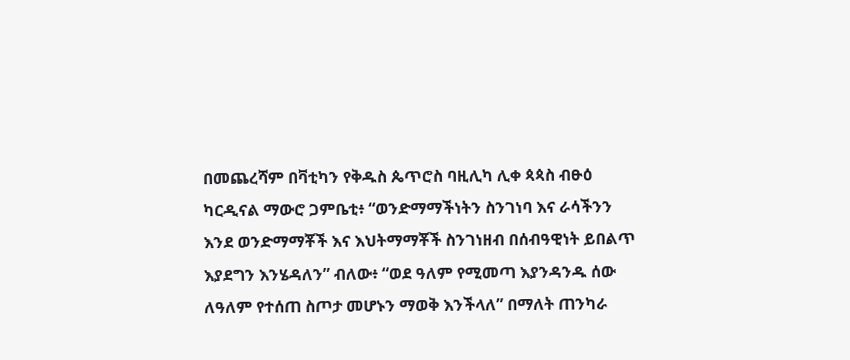በመጨረሻም በቫቲካን የቅዱስ ጴጥሮስ ባዚሊካ ሊቀ ጳጳስ ብፁዕ ካርዲናል ማውሮ ጋምቤቲ፥ “ወንድማማችነትን ስንገነባ እና ራሳችንን እንደ ወንድማማቾች እና እህትማማቾች ስንገነዘብ በሰብዓዊነት ይበልጥ እያደግን እንሄዳለን” ብለው፥ “ወደ ዓለም የሚመጣ እያንዳንዱ ሰው ለዓለም የተሰጠ ስጦታ መሆኑን ማወቅ እንችላለ” በማለት ጠንካራ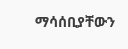ማሳሰቢያቸውን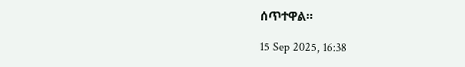ሰጥተዋል።

15 Sep 2025, 16:38